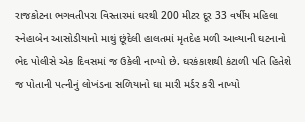રાજકોટના ભગવતીપરા વિસ્તારમાં ઘરથી 200 મીટર દૂર 33 વર્ષીય મહિલા સ્નેહાબેન આસોડીયાનો માથું છૂંદેલી હાલતમાં મૃતદેહ મળી આવ્યાની ઘટનાનો ભેદ પોલીસે એક દિવસમાં જ ઉકેલી નાખ્યો છે. ઘરકંકાશથી કંટાળી પતિ હિતેશે જ પોતાની પત્નીનું લોખંડના સળિયાનો ઘા મારી મર્ડર કરી નાખ્યો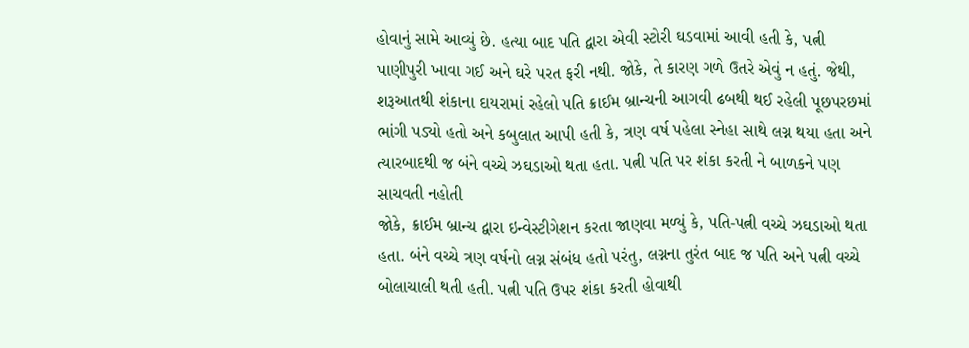હોવાનું સામે આવ્યું છે. હત્યા બાદ પતિ દ્વારા એવી સ્ટોરી ઘડવામાં આવી હતી કે, પત્ની પાણીપુરી ખાવા ગઈ અને ઘરે પરત ફરી નથી. જોકે, તે કારણ ગળે ઉતરે એવું ન હતું. જેથી, શરૂઆતથી શંકાના દાયરામાં રહેલો પતિ ક્રાઈમ બ્રાન્ચની આગવી ઢબથી થઈ રહેલી પૂછપરછમાં ભાંગી પડ્યો હતો અને કબુલાત આપી હતી કે, ત્રણ વર્ષ પહેલા સ્નેહા સાથે લગ્ન થયા હતા અને ત્યારબાદથી જ બંને વચ્ચે ઝઘડાઓ થતા હતા. પત્ની પતિ પર શંકા કરતી ને બાળકને પણ સાચવતી નહોતી
જોકે, ક્રાઈમ બ્રાન્ચ દ્વારા ઇન્વેસ્ટીગેશન કરતા જાણવા મળ્યું કે, પતિ-પત્ની વચ્ચે ઝઘડાઓ થતા હતા. બંને વચ્ચે ત્રણ વર્ષનો લગ્ન સંબંધ હતો પરંતુ, લગ્નના તુરંત બાદ જ પતિ અને પત્ની વચ્ચે બોલાચાલી થતી હતી. પત્ની પતિ ઉપર શંકા કરતી હોવાથી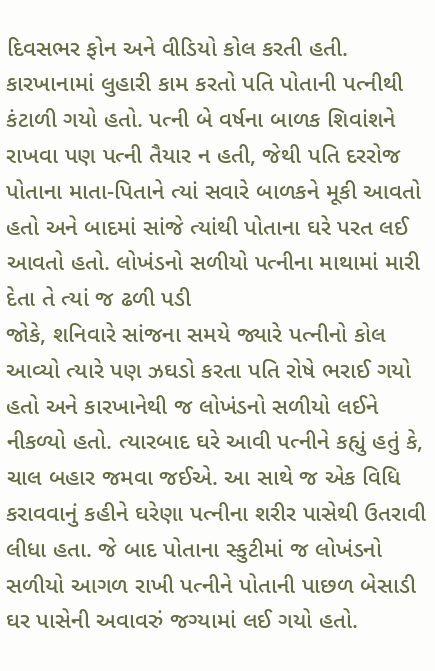દિવસભર ફોન અને વીડિયો કોલ કરતી હતી. કારખાનામાં લુહારી કામ કરતો પતિ પોતાની પત્નીથી કંટાળી ગયો હતો. પત્ની બે વર્ષના બાળક શિવાંશને રાખવા પણ પત્ની તૈયાર ન હતી, જેથી પતિ દરરોજ પોતાના માતા-પિતાને ત્યાં સવારે બાળકને મૂકી આવતો હતો અને બાદમાં સાંજે ત્યાંથી પોતાના ઘરે પરત લઈ આવતો હતો. લોખંડનો સળીયો પત્નીના માથામાં મારી દેતા તે ત્યાં જ ઢળી પડી
જોકે, શનિવારે સાંજના સમયે જ્યારે પત્નીનો કોલ આવ્યો ત્યારે પણ ઝઘડો કરતા પતિ રોષે ભરાઈ ગયો હતો અને કારખાનેથી જ લોખંડનો સળીયો લઈને નીકળ્યો હતો. ત્યારબાદ ઘરે આવી પત્નીને કહ્યું હતું કે, ચાલ બહાર જમવા જઈએ. આ સાથે જ એક વિધિ કરાવવાનું કહીને ઘરેણા પત્નીના શરીર પાસેથી ઉતરાવી લીધા હતા. જે બાદ પોતાના સ્કુટીમાં જ લોખંડનો સળીયો આગળ રાખી પત્નીને પોતાની પાછળ બેસાડી ઘર પાસેની અવાવરું જગ્યામાં લઈ ગયો હતો.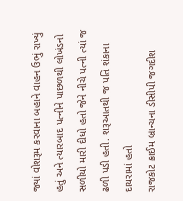જ્યાં વોશરૂમ કરવાના બહાને વાહન ઉભું રાખ્યું હતું અને ત્યારબાદ પત્નીને પાછળથી લોખંડનો સળીયો મારી દીધો હતો જેને નીચે પત્ની ત્યાં જ ઢળી પડી હતી. શરૂઆતથી જ પતિ શંકાના દાયરામાં હતો
રાજકોટ ક્રાઈમ બ્રાન્ચના ડીસીપી જગદીશ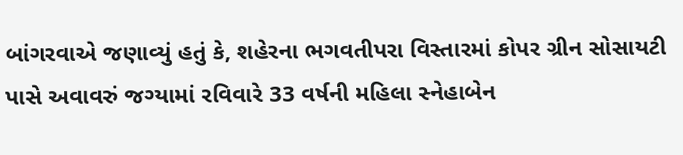બાંગરવાએ જણાવ્યું હતું કે, શહેરના ભગવતીપરા વિસ્તારમાં કોપર ગ્રીન સોસાયટી પાસે અવાવરું જગ્યામાં રવિવારે 33 વર્ષની મહિલા સ્નેહાબેન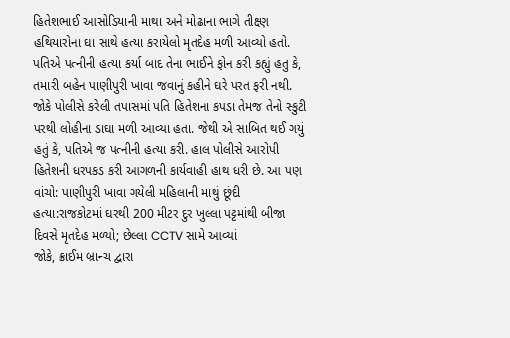હિતેશભાઈ આસોડિયાની માથા અને મોઢાના ભાગે તીક્ષ્ણ હથિયારોના ઘા સાથે હત્યા કરાયેલો મૃતદેહ મળી આવ્યો હતો. પતિએ પત્નીની હત્યા કર્યા બાદ તેના ભાઈને ફોન કરી કહ્યું હતુ કે, તમારી બહેન પાણીપુરી ખાવા જવાનું કહીને ઘરે પરત ફરી નથી. જોકે પોલીસે કરેલી તપાસમાં પતિ હિતેશના કપડા તેમજ તેનો સ્કુટી પરથી લોહીના ડાઘા મળી આવ્યા હતા. જેથી એ સાબિત થઈ ગયું હતું કે, પતિએ જ પત્નીની હત્યા કરી. હાલ પોલીસે આરોપી હિતેશની ધરપકડ કરી આગળની કાર્યવાહી હાથ ધરી છે. આ પણ વાંચો: પાણીપુરી ખાવા ગયેલી મહિલાની માથું છૂંદી હત્યા:રાજકોટમાં ઘરથી 200 મીટર દુર ખુલ્લા પટ્ટમાંથી બીજા દિવસે મૃતદેહ મળ્યો; છેલ્લા CCTV સામે આવ્યાં
જોકે, ક્રાઈમ બ્રાન્ચ દ્વારા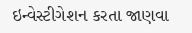ઇન્વેસ્ટીગેશન કરતા જાણવા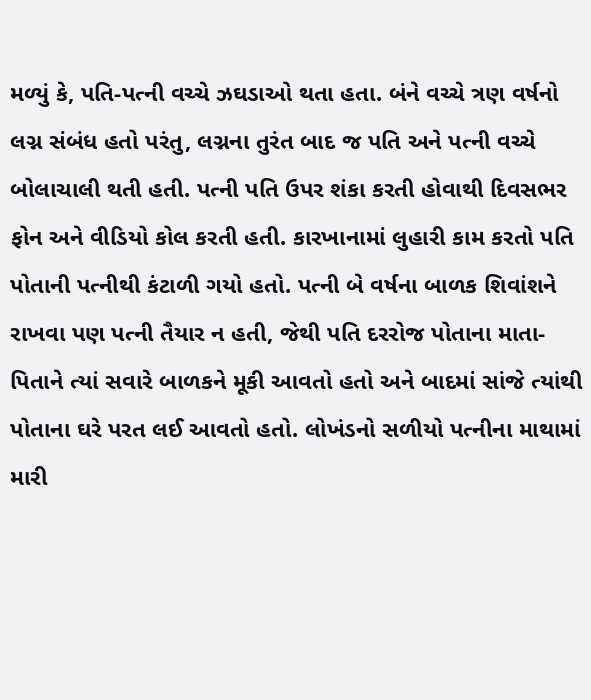મળ્યું કે, પતિ-પત્ની વચ્ચે ઝઘડાઓ થતા હતા. બંને વચ્ચે ત્રણ વર્ષનો લગ્ન સંબંધ હતો પરંતુ, લગ્નના તુરંત બાદ જ પતિ અને પત્ની વચ્ચે બોલાચાલી થતી હતી. પત્ની પતિ ઉપર શંકા કરતી હોવાથી દિવસભર ફોન અને વીડિયો કોલ કરતી હતી. કારખાનામાં લુહારી કામ કરતો પતિ પોતાની પત્નીથી કંટાળી ગયો હતો. પત્ની બે વર્ષના બાળક શિવાંશને રાખવા પણ પત્ની તૈયાર ન હતી, જેથી પતિ દરરોજ પોતાના માતા-પિતાને ત્યાં સવારે બાળકને મૂકી આવતો હતો અને બાદમાં સાંજે ત્યાંથી પોતાના ઘરે પરત લઈ આવતો હતો. લોખંડનો સળીયો પત્નીના માથામાં મારી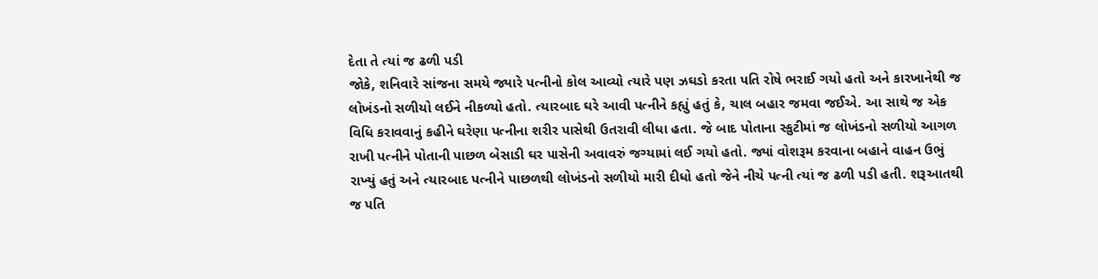દેતા તે ત્યાં જ ઢળી પડી
જોકે, શનિવારે સાંજના સમયે જ્યારે પત્નીનો કોલ આવ્યો ત્યારે પણ ઝઘડો કરતા પતિ રોષે ભરાઈ ગયો હતો અને કારખાનેથી જ લોખંડનો સળીયો લઈને નીકળ્યો હતો. ત્યારબાદ ઘરે આવી પત્નીને કહ્યું હતું કે, ચાલ બહાર જમવા જઈએ. આ સાથે જ એક વિધિ કરાવવાનું કહીને ઘરેણા પત્નીના શરીર પાસેથી ઉતરાવી લીધા હતા. જે બાદ પોતાના સ્કુટીમાં જ લોખંડનો સળીયો આગળ રાખી પત્નીને પોતાની પાછળ બેસાડી ઘર પાસેની અવાવરું જગ્યામાં લઈ ગયો હતો. જ્યાં વોશરૂમ કરવાના બહાને વાહન ઉભું રાખ્યું હતું અને ત્યારબાદ પત્નીને પાછળથી લોખંડનો સળીયો મારી દીધો હતો જેને નીચે પત્ની ત્યાં જ ઢળી પડી હતી. શરૂઆતથી જ પતિ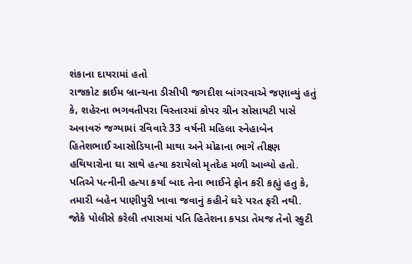શંકાના દાયરામાં હતો
રાજકોટ ક્રાઈમ બ્રાન્ચના ડીસીપી જગદીશ બાંગરવાએ જણાવ્યું હતું કે, શહેરના ભગવતીપરા વિસ્તારમાં કોપર ગ્રીન સોસાયટી પાસે અવાવરું જગ્યામાં રવિવારે 33 વર્ષની મહિલા સ્નેહાબેન હિતેશભાઈ આસોડિયાની માથા અને મોઢાના ભાગે તીક્ષ્ણ હથિયારોના ઘા સાથે હત્યા કરાયેલો મૃતદેહ મળી આવ્યો હતો. પતિએ પત્નીની હત્યા કર્યા બાદ તેના ભાઈને ફોન કરી કહ્યું હતુ કે, તમારી બહેન પાણીપુરી ખાવા જવાનું કહીને ઘરે પરત ફરી નથી. જોકે પોલીસે કરેલી તપાસમાં પતિ હિતેશના કપડા તેમજ તેનો સ્કુટી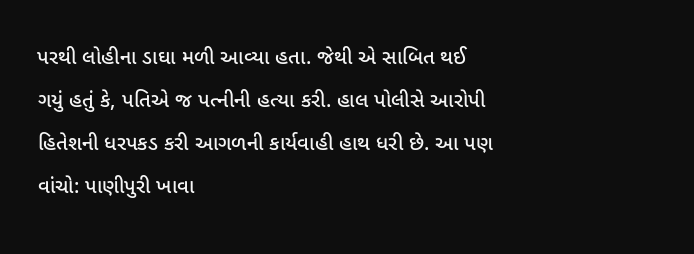પરથી લોહીના ડાઘા મળી આવ્યા હતા. જેથી એ સાબિત થઈ ગયું હતું કે, પતિએ જ પત્નીની હત્યા કરી. હાલ પોલીસે આરોપી હિતેશની ધરપકડ કરી આગળની કાર્યવાહી હાથ ધરી છે. આ પણ વાંચો: પાણીપુરી ખાવા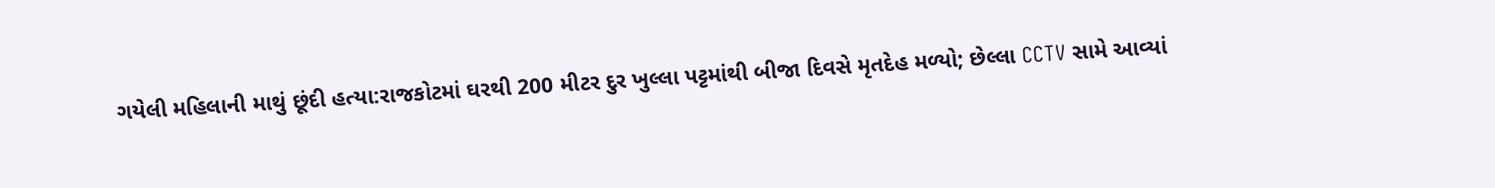ગયેલી મહિલાની માથું છૂંદી હત્યા:રાજકોટમાં ઘરથી 200 મીટર દુર ખુલ્લા પટ્ટમાંથી બીજા દિવસે મૃતદેહ મળ્યો; છેલ્લા CCTV સામે આવ્યાં